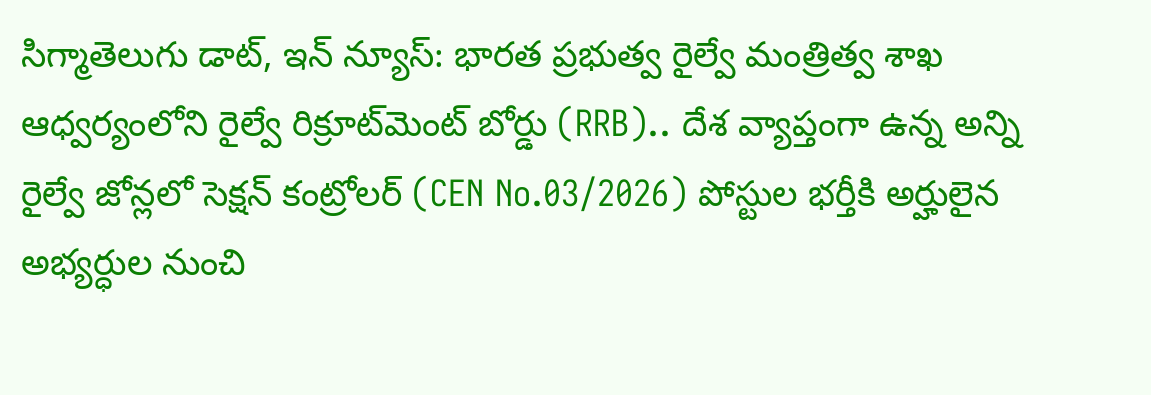సిగ్మాతెలుగు డాట్, ఇన్ న్యూస్: భారత ప్రభుత్వ రైల్వే మంత్రిత్వ శాఖ ఆధ్వర్యంలోని రైల్వే రిక్రూట్‌మెంట్ బోర్డు (RRB).. దేశ వ్యాప్తంగా ఉన్న అన్ని రైల్వే జోన్లలో సెక్షన్‌ కంట్రోలర్‌ (CEN No.03/2026) పోస్టుల భర్తీకి అర్హులైన అభ్యర్ధుల నుంచి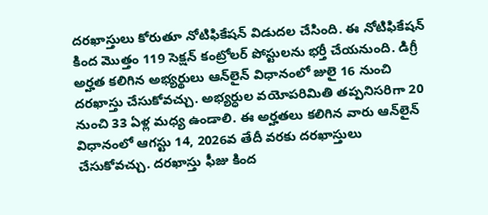దరఖాస్తులు కోరుతూ నోటిఫికేషన్‌ విడుదల చేసింది. ఈ నోటిఫికేషన్‌ కింద మొత్తం 119 సెక్షన్‌ కంట్రోలర్‌ పోస్టులను భర్తీ చేయనుంది. డిగ్రీ అర్హత కలిగిన అభ్యర్థులు ఆన్‌లైన్‌ విధానంలో జులై 16 నుంచి దరఖాస్తు చేసుకోవచ్చు. అభ్యర్ధుల వయోపరిమితి తప్పనిసరిగా 20 నుంచి 33 ఏళ్ల మధ్య ఉండాలి. ఈ అర్హతలు కలిగిన వారు ఆన్‌లైన్‌ విధానంలో ఆగస్టు 14, 2026వ తేదీ వరకు దరఖాస్తులు చేసుకోవచ్చు. దరఖాస్తు ఫీజు కింద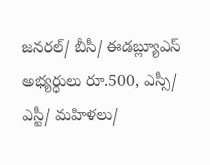జనరల్‌/ బీసీ/ ఈడబ్ల్యూఎస్‌ అభ్యర్ధులు రూ.500, ఎస్సీ/ ఎస్టీ/ మహిళలు/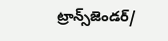ట్రాన్స్‌జెండర్‌/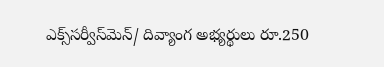ఎక్స్‌సర్వీస్‌మెన్‌/ దివ్యాంగ అభ్యర్థులు రూ.250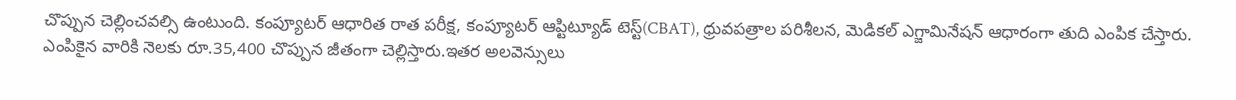చొప్పున చెల్లించవల్సి ఉంటుంది. కంప్యూటర్‌ ఆధారిత రాత పరీక్ష, కంప్యూటర్‌ ఆప్టిట్యూడ్‌ టెస్ట్‌(CBAT), ధ్రువపత్రాల పరిశీలన, మెడికల్‌ ఎగ్జామినేషన్‌ ఆధారంగా తుది ఎంపిక చేస్తారు. ఎంపికైన వారికి నెలకు రూ.35,400 చొప్పున జీతంగా చెల్లిస్తారు.ఇతర అలవెన్సులు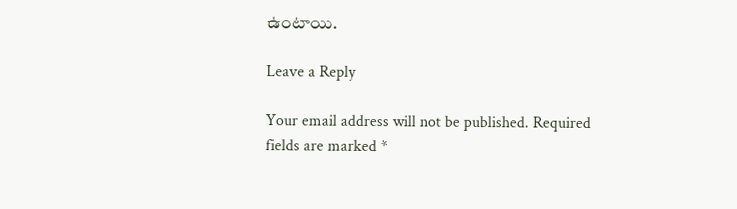ఉంటాయి.

Leave a Reply

Your email address will not be published. Required fields are marked *